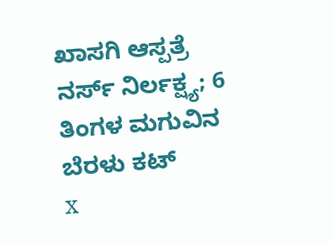ಖಾಸಗಿ ಆಸ್ಪತ್ರೆ ನರ್ಸ್ ನಿರ್ಲಕ್ಷ್ಯ; 6 ತಿಂಗಳ ಮಗುವಿನ ಬೆರಳು ಕಟ್
x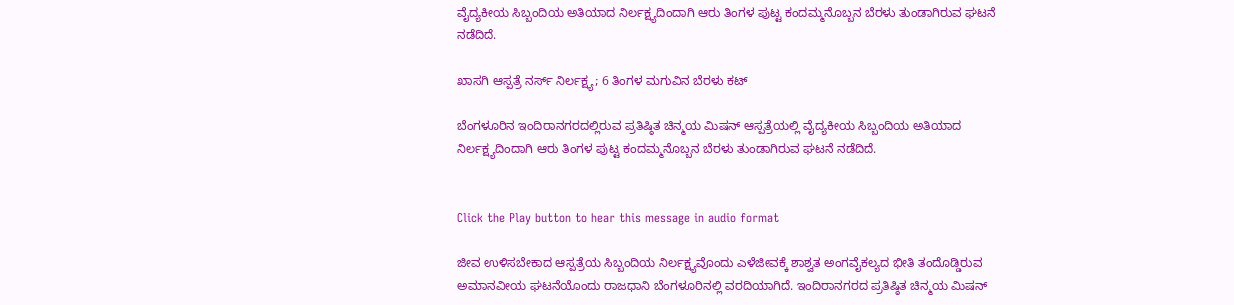ವೈದ್ಯಕೀಯ ಸಿಬ್ಬಂದಿಯ ಅತಿಯಾದ ನಿರ್ಲಕ್ಷ್ಯದಿಂದಾಗಿ ಆರು ತಿಂಗಳ ಪುಟ್ಟ ಕಂದಮ್ಮನೊಬ್ಬನ ಬೆರಳು ತುಂಡಾಗಿರುವ ಘಟನೆ ನಡೆದಿದೆ.

ಖಾಸಗಿ ಆಸ್ಪತ್ರೆ ನರ್ಸ್ ನಿರ್ಲಕ್ಷ್ಯ; 6 ತಿಂಗಳ ಮಗುವಿನ ಬೆರಳು ಕಟ್

ಬೆಂಗಳೂರಿನ ಇಂದಿರಾನಗರದಲ್ಲಿರುವ ಪ್ರತಿಷ್ಠಿತ ಚಿನ್ಮಯ ಮಿಷನ್ ಆಸ್ಪತ್ರೆಯಲ್ಲಿ ವೈದ್ಯಕೀಯ ಸಿಬ್ಬಂದಿಯ ಅತಿಯಾದ ನಿರ್ಲಕ್ಷ್ಯದಿಂದಾಗಿ ಆರು ತಿಂಗಳ ಪುಟ್ಟ ಕಂದಮ್ಮನೊಬ್ಬನ ಬೆರಳು ತುಂಡಾಗಿರುವ ಘಟನೆ ನಡೆದಿದೆ.


Click the Play button to hear this message in audio format

ಜೀವ ಉಳಿಸಬೇಕಾದ ಆಸ್ಪತ್ರೆಯ ಸಿಬ್ಬಂದಿಯ ನಿರ್ಲಕ್ಷ್ಯವೊಂದು ಎಳೆಜೀವಕ್ಕೆ ಶಾಶ್ವತ ಅಂಗವೈಕಲ್ಯದ ಭೀತಿ ತಂದೊಡ್ಡಿರುವ ಅಮಾನವೀಯ ಘಟನೆಯೊಂದು ರಾಜಧಾನಿ ಬೆಂಗಳೂರಿನಲ್ಲಿ ವರದಿಯಾಗಿದೆ. ಇಂದಿರಾನಗರದ ಪ್ರತಿಷ್ಠಿತ ಚಿನ್ಮಯ ಮಿಷನ್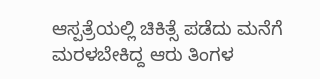ಆಸ್ಪತ್ರೆಯಲ್ಲಿ ಚಿಕಿತ್ಸೆ ಪಡೆದು ಮನೆಗೆ ಮರಳಬೇಕಿದ್ದ ಆರು ತಿಂಗಳ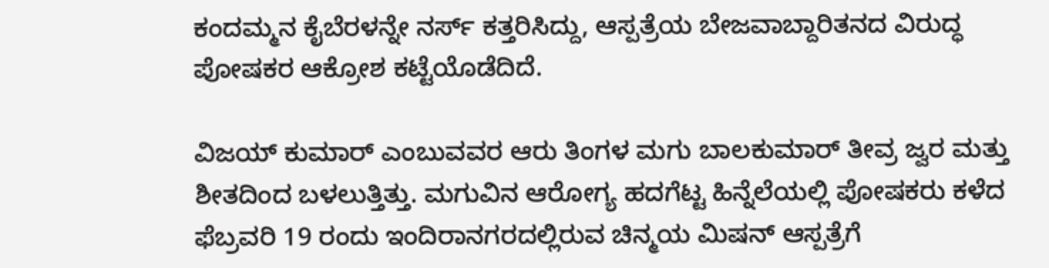ಕಂದಮ್ಮನ ಕೈಬೆರಳನ್ನೇ ನರ್ಸ್ ಕತ್ತರಿಸಿದ್ದು, ಆಸ್ಪತ್ರೆಯ ಬೇಜವಾಬ್ದಾರಿತನದ ವಿರುದ್ಧ ಪೋಷಕರ ಆಕ್ರೋಶ ಕಟ್ಟೆಯೊಡೆದಿದೆ.

ವಿಜಯ್ ಕುಮಾರ್ ಎಂಬುವವರ ಆರು ತಿಂಗಳ ಮಗು ಬಾಲಕುಮಾರ್ ತೀವ್ರ ಜ್ವರ ಮತ್ತು ಶೀತದಿಂದ ಬಳಲುತ್ತಿತ್ತು. ಮಗುವಿನ ಆರೋಗ್ಯ ಹದಗೆಟ್ಟ ಹಿನ್ನೆಲೆಯಲ್ಲಿ ಪೋಷಕರು ಕಳೆದ ಫೆಬ್ರವರಿ 19 ರಂದು ಇಂದಿರಾನಗರದಲ್ಲಿರುವ ಚಿನ್ಮಯ ಮಿಷನ್ ಆಸ್ಪತ್ರೆಗೆ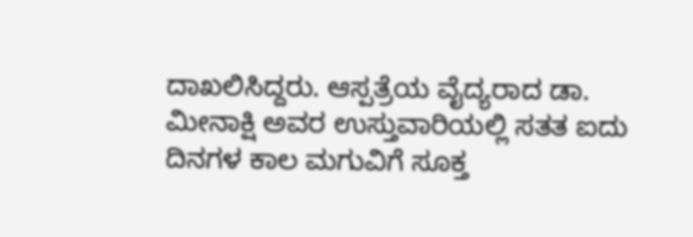ದಾಖಲಿಸಿದ್ದರು. ಆಸ್ಪತ್ರೆಯ ವೈದ್ಯರಾದ ಡಾ. ಮೀನಾಕ್ಷಿ ಅವರ ಉಸ್ತುವಾರಿಯಲ್ಲಿ ಸತತ ಐದು ದಿನಗಳ ಕಾಲ ಮಗುವಿಗೆ ಸೂಕ್ತ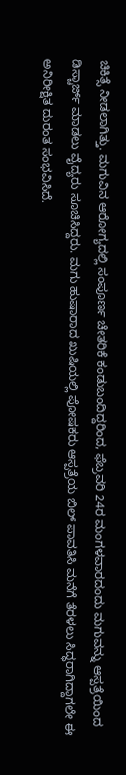ಚಿಕಿತ್ಸೆ ನೀಡಲಾಗಿತ್ತು. ಮಗುವಿನ ಆರೋಗ್ಯದಲ್ಲಿ ಸಂಪೂರ್ಣ ಚೇತರಿಕೆ ಕಂಡುಬಂದಿದ್ದರಿಂದ, ಫೆಬ್ರವರಿ 24ರ ಮಂಗಳವಾರದಂದು ಮಗುವನ್ನು ಆಸ್ಪತ್ರೆಯಿಂದ ಡಿಸ್ಚಾರ್ಜ್ ಮಾಡಲು ವೈದ್ಯರು ಸೂಚಿಸಿದ್ದರು. ಮಗು ಹುಷಾರಾದ ಖುಷಿಯಲ್ಲಿ ಪೋಷಕರು ಆಸ್ಪತ್ರೆಯ ಬಿಲ್ ಪಾವತಿಸಿ ಮನೆಗೆ ತೆರಳಲು ಸಿದ್ಧರಾಗಿದ್ದಾಗಲೇ ಈ ಅನಿರೀಕ್ಷಿತ ದುರಂತ ಸಂಭವಿಸಿದೆ.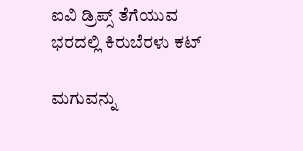ಐವಿ ಡ್ರಿಪ್ಸ್ ತೆಗೆಯುವ ಭರದಲ್ಲಿ ಕಿರುಬೆರಳು ಕಟ್

ಮಗುವನ್ನು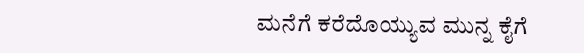ಮನೆಗೆ ಕರೆದೊಯ್ಯುವ ಮುನ್ನ ಕೈಗೆ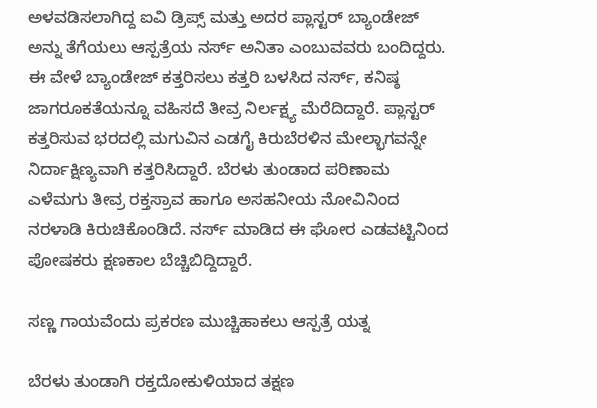ಅಳವಡಿಸಲಾಗಿದ್ದ ಐವಿ ಡ್ರಿಪ್ಸ್ ಮತ್ತು ಅದರ ಪ್ಲಾಸ್ಟರ್ ಬ್ಯಾಂಡೇಜ್ ಅನ್ನು ತೆಗೆಯಲು ಆಸ್ಪತ್ರೆಯ ನರ್ಸ್ ಅನಿತಾ ಎಂಬುವವರು ಬಂದಿದ್ದರು. ಈ ವೇಳೆ ಬ್ಯಾಂಡೇಜ್ ಕತ್ತರಿಸಲು ಕತ್ತರಿ ಬಳಸಿದ ನರ್ಸ್, ಕನಿಷ್ಠ ಜಾಗರೂಕತೆಯನ್ನೂ ವಹಿಸದೆ ತೀವ್ರ ನಿರ್ಲಕ್ಷ್ಯ ಮೆರೆದಿದ್ದಾರೆ. ಪ್ಲಾಸ್ಟರ್ ಕತ್ತರಿಸುವ ಭರದಲ್ಲಿ ಮಗುವಿನ ಎಡಗೈ ಕಿರುಬೆರಳಿನ ಮೇಲ್ಭಾಗವನ್ನೇ ನಿರ್ದಾಕ್ಷಿಣ್ಯವಾಗಿ ಕತ್ತರಿಸಿದ್ದಾರೆ. ಬೆರಳು ತುಂಡಾದ ಪರಿಣಾಮ ಎಳೆಮಗು ತೀವ್ರ ರಕ್ತಸ್ರಾವ ಹಾಗೂ ಅಸಹನೀಯ ನೋವಿನಿಂದ ನರಳಾಡಿ ಕಿರುಚಿಕೊಂಡಿದೆ. ನರ್ಸ್ ಮಾಡಿದ ಈ ಘೋರ ಎಡವಟ್ಟಿನಿಂದ ಪೋಷಕರು ಕ್ಷಣಕಾಲ ಬೆಚ್ಚಿಬಿದ್ದಿದ್ದಾರೆ.

ಸಣ್ಣ ಗಾಯವೆಂದು ಪ್ರಕರಣ ಮುಚ್ಚಿಹಾಕಲು ಆಸ್ಪತ್ರೆ ಯತ್ನ

ಬೆರಳು ತುಂಡಾಗಿ ರಕ್ತದೋಕುಳಿಯಾದ ತಕ್ಷಣ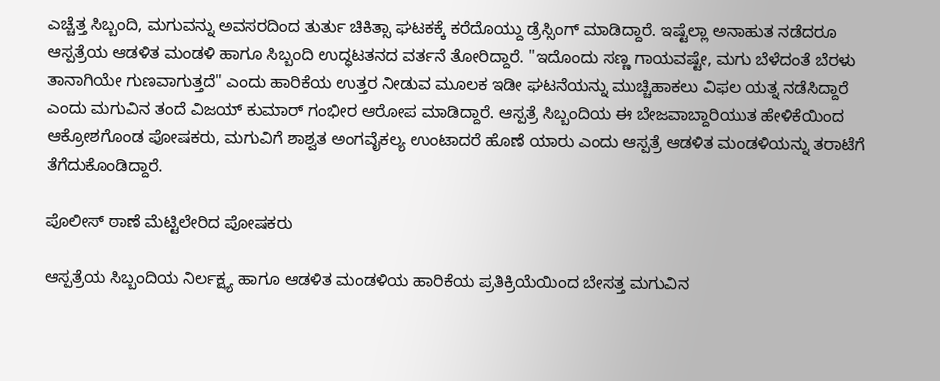ಎಚ್ಚೆತ್ತ ಸಿಬ್ಬಂದಿ, ಮಗುವನ್ನು ಅವಸರದಿಂದ ತುರ್ತು ಚಿಕಿತ್ಸಾ ಘಟಕಕ್ಕೆ ಕರೆದೊಯ್ದು ಡ್ರೆಸ್ಸಿಂಗ್ ಮಾಡಿದ್ದಾರೆ. ಇಷ್ಟೆಲ್ಲಾ ಅನಾಹುತ ನಡೆದರೂ ಆಸ್ಪತ್ರೆಯ ಆಡಳಿತ ಮಂಡಳಿ ಹಾಗೂ ಸಿಬ್ಬಂದಿ ಉದ್ಧಟತನದ ವರ್ತನೆ ತೋರಿದ್ದಾರೆ. "ಇದೊಂದು ಸಣ್ಣ ಗಾಯವಷ್ಟೇ, ಮಗು ಬೆಳೆದಂತೆ ಬೆರಳು ತಾನಾಗಿಯೇ ಗುಣವಾಗುತ್ತದೆ" ಎಂದು ಹಾರಿಕೆಯ ಉತ್ತರ ನೀಡುವ ಮೂಲಕ ಇಡೀ ಘಟನೆಯನ್ನು ಮುಚ್ಚಿಹಾಕಲು ವಿಫಲ ಯತ್ನ ನಡೆಸಿದ್ದಾರೆ ಎಂದು ಮಗುವಿನ ತಂದೆ ವಿಜಯ್ ಕುಮಾರ್ ಗಂಭೀರ ಆರೋಪ ಮಾಡಿದ್ದಾರೆ. ಆಸ್ಪತ್ರೆ ಸಿಬ್ಬಂದಿಯ ಈ ಬೇಜವಾಬ್ದಾರಿಯುತ ಹೇಳಿಕೆಯಿಂದ ಆಕ್ರೋಶಗೊಂಡ ಪೋಷಕರು, ಮಗುವಿಗೆ ಶಾಶ್ವತ ಅಂಗವೈಕಲ್ಯ ಉಂಟಾದರೆ ಹೊಣೆ ಯಾರು ಎಂದು ಆಸ್ಪತ್ರೆ ಆಡಳಿತ ಮಂಡಳಿಯನ್ನು ತರಾಟೆಗೆ ತೆಗೆದುಕೊಂಡಿದ್ದಾರೆ.

ಪೊಲೀಸ್ ಠಾಣೆ ಮೆಟ್ಟಿಲೇರಿದ ಪೋಷಕರು

ಆಸ್ಪತ್ರೆಯ ಸಿಬ್ಬಂದಿಯ ನಿರ್ಲಕ್ಷ್ಯ ಹಾಗೂ ಆಡಳಿತ ಮಂಡಳಿಯ ಹಾರಿಕೆಯ ಪ್ರತಿಕ್ರಿಯೆಯಿಂದ ಬೇಸತ್ತ ಮಗುವಿನ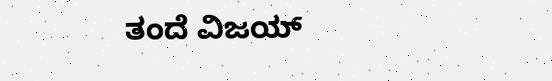ತಂದೆ ವಿಜಯ್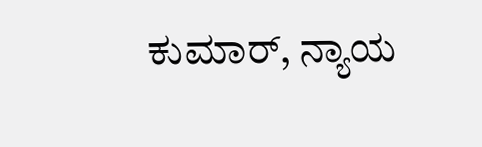ಕುಮಾರ್, ನ್ಯಾಯ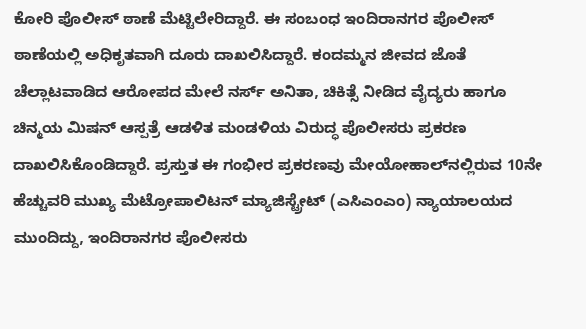ಕೋರಿ ಪೊಲೀಸ್ ಠಾಣೆ ಮೆಟ್ಟಿಲೇರಿದ್ದಾರೆ. ಈ ಸಂಬಂಧ ಇಂದಿರಾನಗರ ಪೊಲೀಸ್ ಠಾಣೆಯಲ್ಲಿ ಅಧಿಕೃತವಾಗಿ ದೂರು ದಾಖಲಿಸಿದ್ದಾರೆ. ಕಂದಮ್ಮನ ಜೀವದ ಜೊತೆ ಚೆಲ್ಲಾಟವಾಡಿದ ಆರೋಪದ ಮೇಲೆ ನರ್ಸ್ ಅನಿತಾ, ಚಿಕಿತ್ಸೆ ನೀಡಿದ ವೈದ್ಯರು ಹಾಗೂ ಚಿನ್ಮಯ ಮಿಷನ್ ಆಸ್ಪತ್ರೆ ಆಡಳಿತ ಮಂಡಳಿಯ ವಿರುದ್ಧ ಪೊಲೀಸರು ಪ್ರಕರಣ ದಾಖಲಿಸಿಕೊಂಡಿದ್ದಾರೆ. ಪ್ರಸ್ತುತ ಈ ಗಂಭೀರ ಪ್ರಕರಣವು ಮೇಯೋಹಾಲ್‌ನಲ್ಲಿರುವ 10ನೇ ಹೆಚ್ಚುವರಿ ಮುಖ್ಯ ಮೆಟ್ರೋಪಾಲಿಟನ್ ಮ್ಯಾಜಿಸ್ಟ್ರೇಟ್ (ಎಸಿಎಂಎಂ) ನ್ಯಾಯಾಲಯದ ಮುಂದಿದ್ದು, ಇಂದಿರಾನಗರ ಪೊಲೀಸರು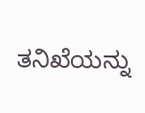ತನಿಖೆಯನ್ನು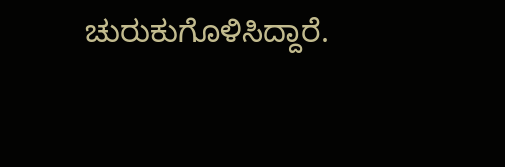ಚುರುಕುಗೊಳಿಸಿದ್ದಾರೆ.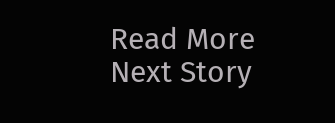Read More
Next Story